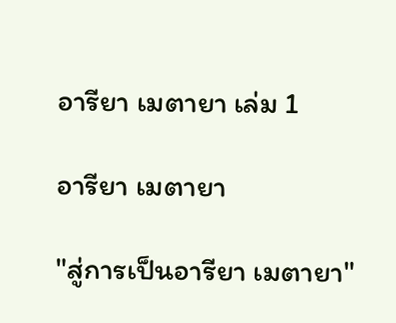อารียา เมตายา เล่ม 1

อารียา เมตายา

"สู่การเป็นอารียา เมตายา"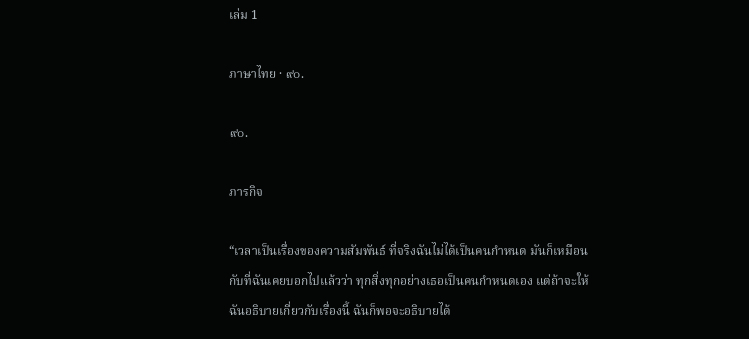เล่ม 1

ภาษาไทย · ๙๐.

๙๐.

ภารกิจ

“เวลาเป็นเรื่องของความสัมพันธ์ ที่จริงฉันไม่ได้เป็นคนกำหนด มันก็เหมือนกับที่ฉันเคยบอกไปแล้วว่า ทุกสิ่งทุกอย่างเธอเป็นคนกำหนดเอง แต่ถ้าจะให้ฉันอธิบายเกี่ยวกับเรื่องนี้ ฉันก็พอจะอธิบายได้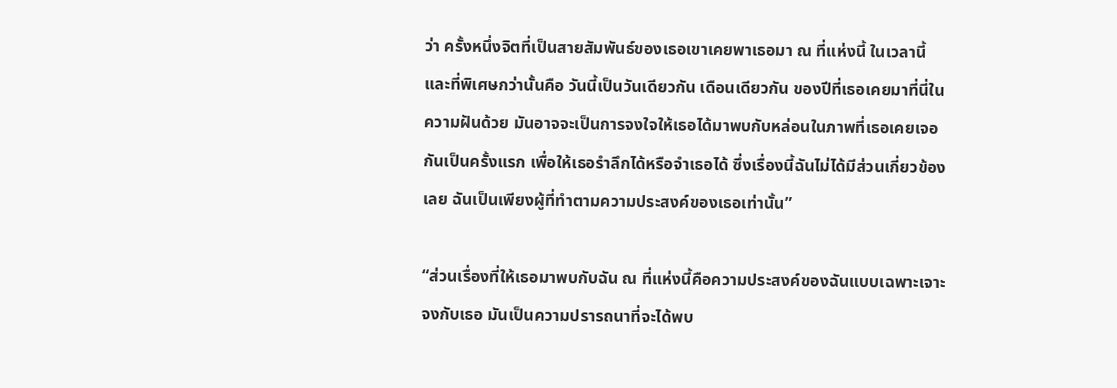ว่า ครั้งหนึ่งจิตที่เป็นสายสัมพันธ์ของเธอเขาเคยพาเธอมา ณ ที่แห่งนี้ ในเวลานี้ และที่พิเศษกว่านั้นคือ วันนี้เป็นวันเดียวกัน เดือนเดียวกัน ของปีที่เธอเคยมาที่นี่ในความฝันด้วย มันอาจจะเป็นการจงใจให้เธอได้มาพบกับหล่อนในภาพที่เธอเคยเจอกันเป็นครั้งแรก เพื่อให้เธอรำลึกได้หรือจำเธอได้ ซึ่งเรื่องนี้ฉันไม่ได้มีส่วนเกี่ยวข้องเลย ฉันเป็นเพียงผู้ที่ทำตามความประสงค์ของเธอเท่านั้น”

“ส่วนเรื่องที่ให้เธอมาพบกับฉัน ณ ที่แห่งนี้คือความประสงค์ของฉันแบบเฉพาะเจาะจงกับเธอ มันเป็นความปรารถนาที่จะได้พบ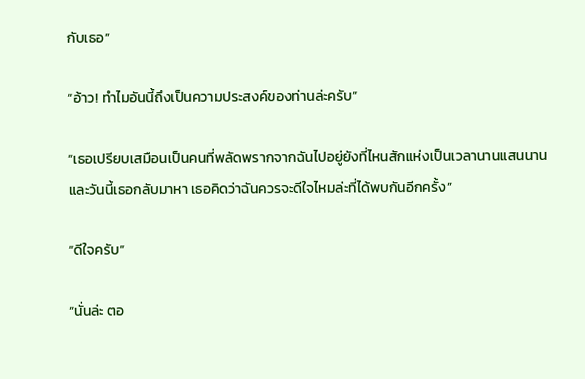กับเธอ”

“อ้าว! ทำไมอันนี้ถึงเป็นความประสงค์ของท่านล่ะครับ”

“เธอเปรียบเสมือนเป็นคนที่พลัดพรากจากฉันไปอยู่ยังที่ไหนสักแห่งเป็นเวลานานแสนนาน และวันนี้เธอกลับมาหา เธอคิดว่าฉันควรจะดีใจไหมล่ะที่ได้พบกันอีกครั้ง”

“ดีใจครับ”

“นั่นล่ะ ตอ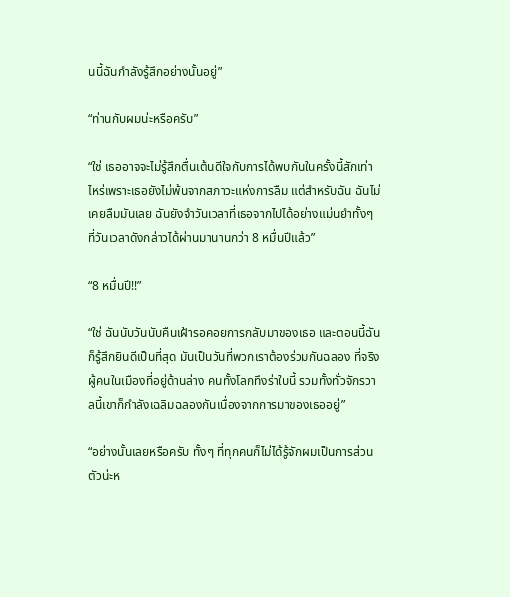นนี้ฉันกำลังรู้สึกอย่างนั้นอยู่”

“ท่านกับผมน่ะหรือครับ”

“ใช่ เธออาจจะไม่รู้สึกตื่นเต้นดีใจกับการได้พบกันในครั้งนี้สักเท่าไหร่เพราะเธอยังไม่พ้นจากสภาวะแห่งการลืม แต่สำหรับฉัน ฉันไม่เคยลืมมันเลย ฉันยังจำวันเวลาที่เธอจากไปได้อย่างแม่นยำทั้งๆ ที่วันเวลาดังกล่าวได้ผ่านมานานกว่า 8 หมื่นปีแล้ว”

“8 หมื่นปี!!”

“ใช่ ฉันนับวันนับคืนเฝ้ารอคอยการกลับมาของเธอ และตอนนี้ฉันก็รู้สึกยินดีเป็นที่สุด มันเป็นวันที่พวกเราต้องร่วมกันฉลอง ที่จริงผู้คนในเมืองที่อยู่ด้านล่าง คนทั้งโลกทึงร่าใบนี้ รวมทั้งทั่วจักรวาลนี้เขาก็กำลังเฉลิมฉลองกันเนื่องจากการมาของเธออยู่”

“อย่างนั้นเลยหรือครับ ทั้งๆ ที่ทุกคนก็ไม่ได้รู้จักผมเป็นการส่วนตัวน่ะห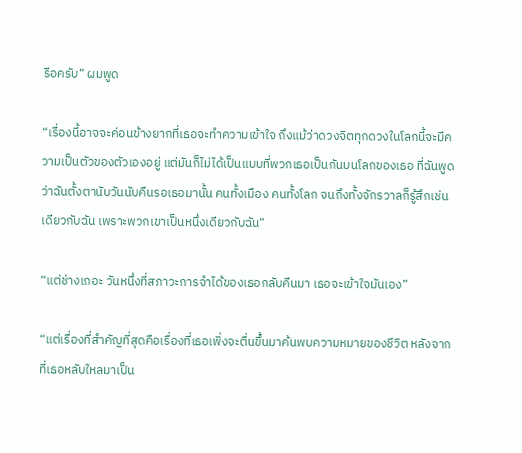รือครับ” ผมพูด

“เรื่องนี้อาจจะค่อนข้างยากที่เธอจะทำความเข้าใจ ถึงแม้ว่าดวงจิตทุกดวงในโลกนี้จะมีความเป็นตัวของตัวเองอยู่ แต่มันก็ไม่ได้เป็นแบบที่พวกเธอเป็นกันบนโลกของเธอ ที่ฉันพูดว่าฉันตั้งตานับวันนับคืนรอเธอมานั้น คนทั้งเมือง คนทั้งโลก จนถึงทั้งจักรวาลก็รู้สึกเช่นเดียวกับฉัน เพราะพวกเขาเป็นหนึ่งเดียวกับฉัน”

“แต่ช่างเถอะ วันหนึ่งที่สภาวะการจำได้ของเธอกลับคืนมา เธอจะเข้าใจมันเอง”

“แต่เรื่องที่สำคัญที่สุดคือเรื่องที่เธอเพิ่งจะตื่นขึ้นมาค้นพบความหมายของชีวิต หลังจากที่เธอหลับใหลมาเป็น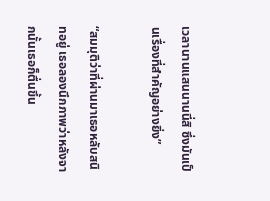เวลานานแสนนานนี่สิ ซึ่งมันเป็นเรื่องที่สำคัญอย่างยิ่ง”

“สมมุติว่าที่ผ่านมาเธอหลับสนิทอยู่ เธอลองนึกภาพว่าหลังจากนั้นเธอก็ตื่นขึ้น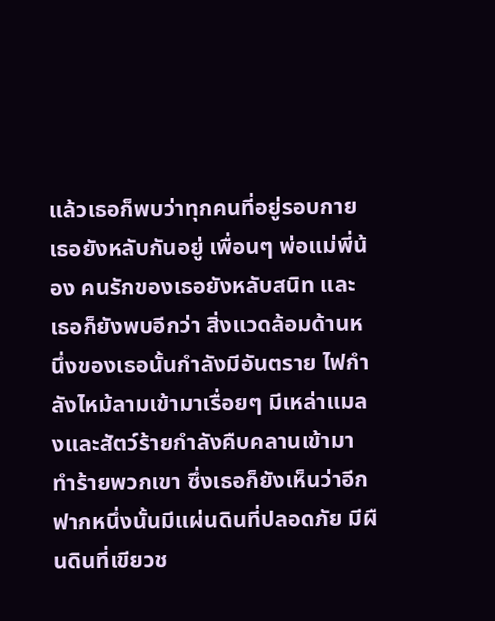แล้วเธอก็พบว่าทุกคนที่อยู่รอบกายเธอยังหลับกันอยู่ เพื่อนๆ พ่อแม่พี่น้อง คนรักของเธอยังหลับสนิท และเธอก็ยังพบอีกว่า สิ่งแวดล้อมด้านหนึ่งของเธอนั้นกำลังมีอันตราย ไฟกำลังไหม้ลามเข้ามาเรื่อยๆ มีเหล่าแมลงและสัตว์ร้ายกำลังคืบคลานเข้ามาทำร้ายพวกเขา ซึ่งเธอก็ยังเห็นว่าอีกฟากหนึ่งนั้นมีแผ่นดินที่ปลอดภัย มีผืนดินที่เขียวช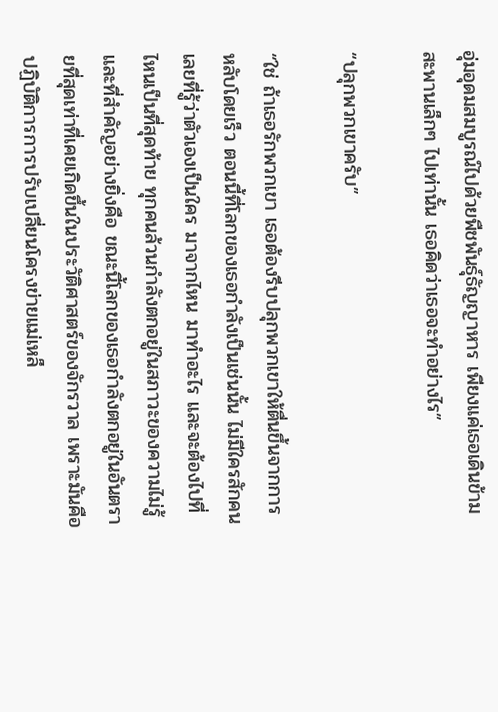อุ่มอุดมสมบูรณ์ไปด้วยพืชพันธุ์ธัญญาหาร เพียงแค่เธอเดินข้ามสะพานเล็กๆ ไปเท่านั้น เธอคิดว่าเธอจะทำอย่างไร”

“ปลุกพวกเขาครับ”

“ใช่ ถ้าเธอรักพวกเขา เธอต้องรีบปลุกพวกเขาให้ตื่นขึ้นจากการหลับโดยเร็ว ตอนนี้ที่โลกของเธอกำลังเป็นเช่นนั้น ไม่มีใครสักคนเลยที่รู้ว่าตัวเองเป็นใคร มาจากไหน มาทำอะไร และจะต้องไปที่ไหนเป็นที่สุดท้าย ทุกคนล้วนกำลังตกอยู่ในสภาวะของความไม่รู้ และที่สำคัญอย่างยิ่งคือ ขณะนี้โลกของเธอกำลังตกอยู่ในอันตรายที่สุดเท่าที่เคยเกิดขึ้นในประวัติศาสตร์ของจักรวาล เพราะมันคือปฏิบัติการการปรับเปลี่ยนโครงข่ายแม่เหล็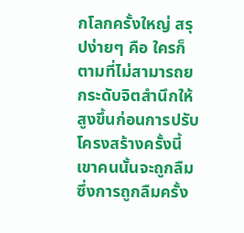กโลกครั้งใหญ่ สรุปง่ายๆ คือ ใครก็ตามที่ไม่สามารถยกระดับจิตสำนึกให้สูงขึ้นก่อนการปรับโครงสร้างครั้งนี้ เขาคนนั้นจะถูกลืม ซึ่งการถูกลืมครั้ง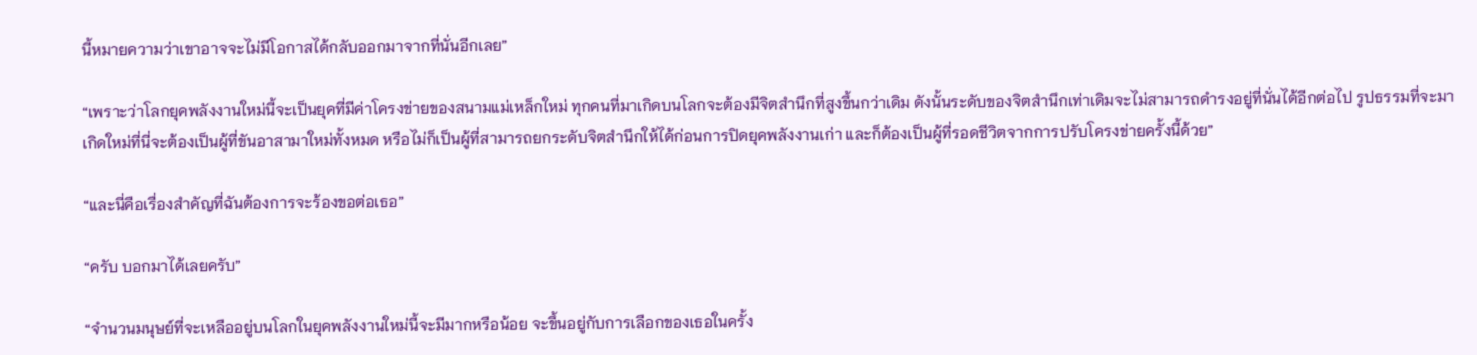นี้หมายความว่าเขาอาจจะไม่มีโอกาสได้กลับออกมาจากที่นั่นอีกเลย”

“เพราะว่าโลกยุคพลังงานใหม่นี้จะเป็นยุคที่มีค่าโครงข่ายของสนามแม่เหล็กใหม่ ทุกคนที่มาเกิดบนโลกจะต้องมีจิตสำนึกที่สูงขึ้นกว่าเดิม ดังนั้นระดับของจิตสำนึกเท่าเดิมจะไม่สามารถดำรงอยู่ที่นั่นได้อีกต่อไป รูปธรรมที่จะมาเกิดใหม่ที่นี่จะต้องเป็นผู้ที่ขันอาสามาใหม่ทั้งหมด หรือไม่ก็เป็นผู้ที่สามารถยกระดับจิตสำนึกให้ได้ก่อนการปิดยุคพลังงานเก่า และก็ต้องเป็นผู้ที่รอดชีวิตจากการปรับโครงข่ายครั้งนี้ด้วย”

“และนี่คือเรื่องสำคัญที่ฉันต้องการจะร้องขอต่อเธอ”

“ครับ บอกมาได้เลยครับ”

“จำนวนมนุษย์ที่จะเหลืออยู่บนโลกในยุคพลังงานใหม่นี้จะมีมากหรือน้อย จะขึ้นอยู่กับการเลือกของเธอในครั้ง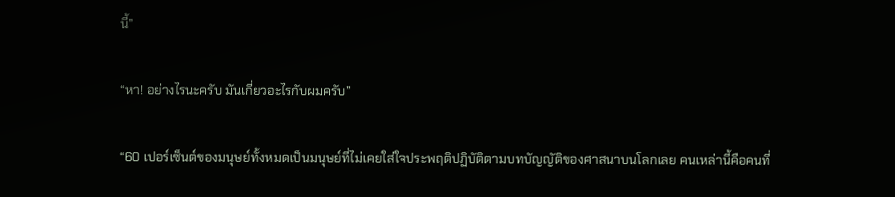นี้”

“หา! อย่างไรนะครับ มันเกี่ยวอะไรกับผมครับ”

“60 เปอร์เซ็นต์ของมนุษย์ทั้งหมดเป็นมนุษย์ที่ไม่เคยใส่ใจประพฤติปฏิบัติตามบทบัญญัติของศาสนาบนโลกเลย คนเหล่านี้คือคนที่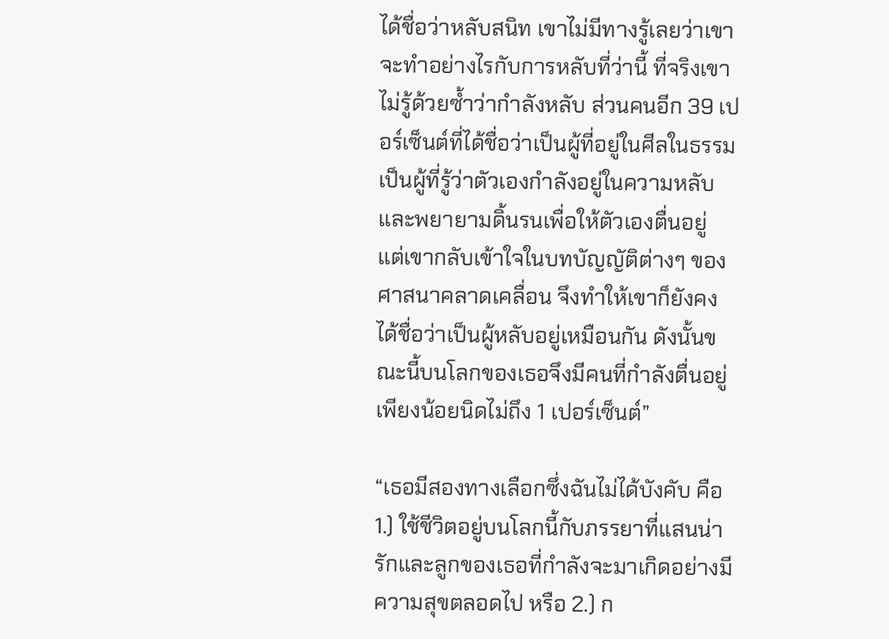ได้ชื่อว่าหลับสนิท เขาไม่มีทางรู้เลยว่าเขาจะทำอย่างไรกับการหลับที่ว่านี้ ที่จริงเขาไม่รู้ด้วยซ้ำว่ากำลังหลับ ส่วนคนอีก 39 เปอร์เซ็นต์ที่ได้ชื่อว่าเป็นผู้ที่อยู่ในศีลในธรรม เป็นผู้ที่รู้ว่าตัวเองกำลังอยู่ในความหลับและพยายามดิ้นรนเพื่อให้ตัวเองตื่นอยู่ แต่เขากลับเข้าใจในบทบัญญัติต่างๆ ของศาสนาคลาดเคลื่อน จึงทำให้เขาก็ยังคงได้ชื่อว่าเป็นผู้หลับอยู่เหมือนกัน ดังนั้นขณะนี้บนโลกของเธอจึงมีคนที่กำลังตื่นอยู่เพียงน้อยนิดไม่ถึง 1 เปอร์เซ็นต์”

“เธอมีสองทางเลือกซึ่งฉันไม่ได้บังคับ คือ 1.) ใช้ชีวิตอยู่บนโลกนี้กับภรรยาที่แสนน่ารักและลูกของเธอที่กำลังจะมาเกิดอย่างมีความสุขตลอดไป หรือ 2.) ก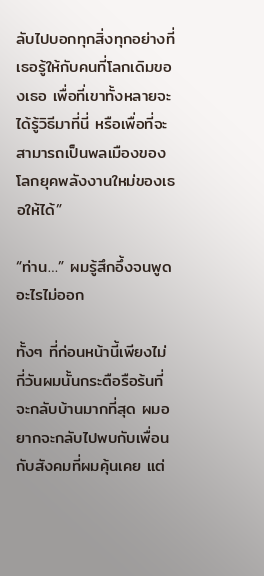ลับไปบอกทุกสิ่งทุกอย่างที่เธอรู้ให้กับคนที่โลกเดิมของเธอ เพื่อที่เขาทั้งหลายจะได้รู้วิธีมาที่นี่ หรือเพื่อที่จะสามารถเป็นพลเมืองของโลกยุคพลังงานใหม่ของเธอให้ได้”

“ท่าน…” ผมรู้สึกอึ้งจนพูดอะไรไม่ออก

ทั้งๆ ที่ก่อนหน้านี้เพียงไม่กี่วันผมนั้นกระตือรือร้นที่จะกลับบ้านมากที่สุด ผมอยากจะกลับไปพบกับเพื่อนกับสังคมที่ผมคุ้นเคย แต่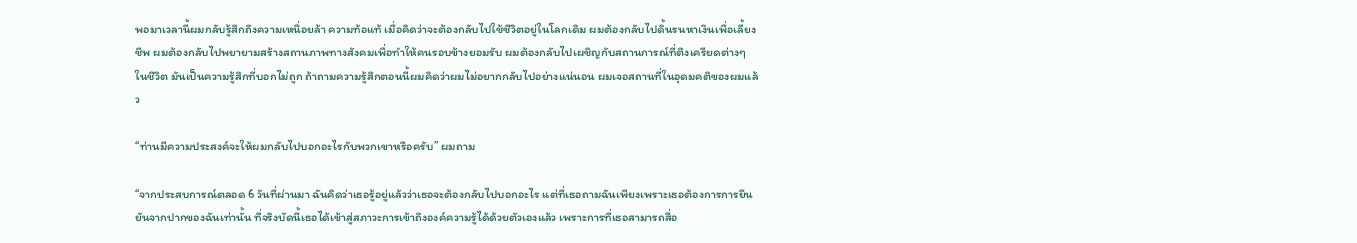พอมาเวลานี้ผมกลับรู้สึกถึงความเหนื่อยล้า ความท้อแท้ เมื่อคิดว่าจะต้องกลับไปใช้ชีวิตอยู่ในโลกเดิม ผมต้องกลับไปดิ้นรนหาเงินเพื่อเลี้ยงชีพ ผมต้องกลับไปพยายามสร้างสถานภาพทางสังคมเพื่อทำให้คนรอบข้างยอมรับ ผมต้องกลับไปเผชิญกับสถานการณ์ที่ตึงเครียดต่างๆ ในชีวิต มันเป็นความรู้สึกที่บอกไม่ถูก ถ้าถามความรู้สึกตอนนี้ผมคิดว่าผมไม่อยากกลับไปอย่างแน่นอน ผมเจอสถานที่ในอุดมคติของผมแล้ว

“ท่านมีความประสงค์จะให้ผมกลับไปบอกอะไรกับพวกเขาหรือครับ” ผมถาม

“จากประสบการณ์ตลอด 6 วันที่ผ่านมา ฉันคิดว่าเธอรู้อยู่แล้วว่าเธอจะต้องกลับไปบอกอะไร แต่ที่เธอถามฉันเพียงเพราะเธอต้องการการยืนยันจากปากของฉันเท่านั้น ที่จริงบัดนี้เธอได้เข้าสู่สภาวะการเข้าถึงองค์ความรู้ได้ด้วยตัวเองแล้ว เพราะการที่เธอสามารถสื่อ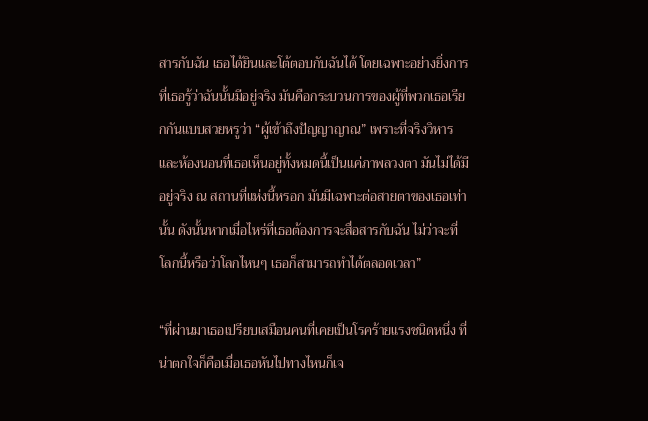สารกับฉัน เธอได้ยินและโต้ตอบกับฉันได้ โดยเฉพาะอย่างยิ่งการที่เธอรู้ว่าฉันนั้นมีอยู่จริง มันคือกระบวนการของผู้ที่พวกเธอเรียกกันแบบสวยหรูว่า “ผู้เข้าถึงปัญญาญาณ” เพราะที่จริงวิหารและห้องนอนที่เธอเห็นอยู่ทั้งหมดนี้เป็นแค่ภาพลวงตา มันไม่ได้มีอยู่จริง ณ สถานที่แห่งนี้หรอก มันมีเฉพาะต่อสายตาของเธอเท่านั้น ดังนั้นหากเมื่อไหร่ที่เธอต้องการจะสื่อสารกับฉัน ไม่ว่าจะที่โลกนี้หรือว่าโลกไหนๆ เธอก็สามารถทำได้ตลอดเวลา”

“ที่ผ่านมาเธอเปรียบเสมือนคนที่เคยเป็นโรคร้ายแรงชนิดหนึ่ง ที่น่าตกใจก็คือเมื่อเธอหันไปทางไหนก็เจ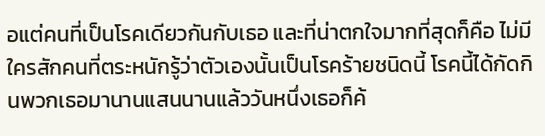อแต่คนที่เป็นโรคเดียวกันกับเธอ และที่น่าตกใจมากที่สุดก็คือ ไม่มีใครสักคนที่ตระหนักรู้ว่าตัวเองนั้นเป็นโรคร้ายชนิดนี้ โรคนี้ได้กัดกินพวกเธอมานานแสนนานแล้ววันหนึ่งเธอก็ค้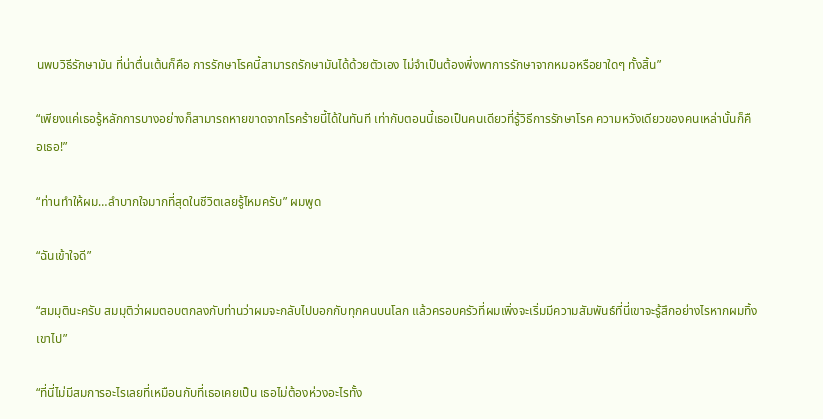นพบวิธีรักษามัน ที่น่าตื่นเต้นก็คือ การรักษาโรคนี้สามารถรักษามันได้ด้วยตัวเอง ไม่จำเป็นต้องพึ่งพาการรักษาจากหมอหรือยาใดๆ ทั้งสิ้น”

“เพียงแค่เธอรู้หลักการบางอย่างก็สามารถหายขาดจากโรคร้ายนี้ได้ในทันที เท่ากับตอนนี้เธอเป็นคนเดียวที่รู้วิธีการรักษาโรค ความหวังเดียวของคนเหล่านั้นก็คือเธอ!”

“ท่านทำให้ผม…ลำบากใจมากที่สุดในชีวิตเลยรู้ไหมครับ” ผมพูด

“ฉันเข้าใจดี”

“สมมุตินะครับ สมมุติว่าผมตอบตกลงกับท่านว่าผมจะกลับไปบอกกับทุกคนบนโลก แล้วครอบครัวที่ผมเพิ่งจะเริ่มมีความสัมพันธ์ที่นี่เขาจะรู้สึกอย่างไรหากผมทิ้งเขาไป”

“ที่นี่ไม่มีสมการอะไรเลยที่เหมือนกับที่เธอเคยเป็น เธอไม่ต้องห่วงอะไรทั้ง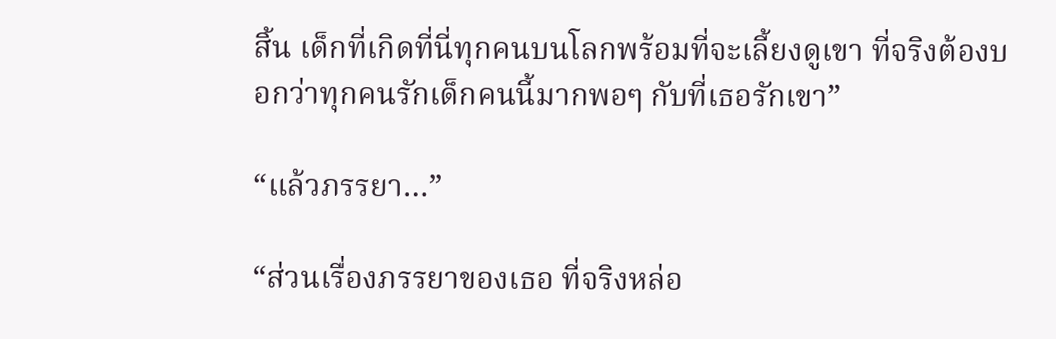สิ้น เด็กที่เกิดที่นี่ทุกคนบนโลกพร้อมที่จะเลี้ยงดูเขา ที่จริงต้องบอกว่าทุกคนรักเด็กคนนี้มากพอๆ กับที่เธอรักเขา”

“แล้วภรรยา…”

“ส่วนเรื่องภรรยาของเธอ ที่จริงหล่อ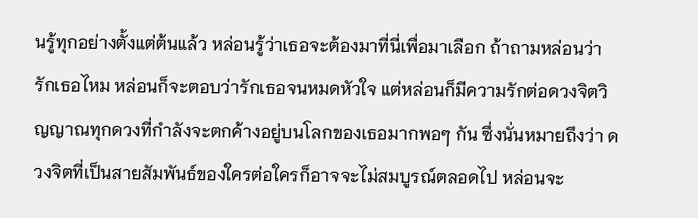นรู้ทุกอย่างตั้งแต่ต้นแล้ว หล่อนรู้ว่าเธอจะต้องมาที่นี่เพื่อมาเลือก ถ้าถามหล่อนว่ารักเธอไหม หล่อนก็จะตอบว่ารักเธอจนหมดหัวใจ แต่หล่อนก็มีความรักต่อดวงจิตวิญญาณทุกดวงที่กำลังจะตกค้างอยู่บนโลกของเธอมากพอๆ กัน ซึ่งนั่นหมายถึงว่า ดวงจิตที่เป็นสายสัมพันธ์ของใครต่อใครก็อาจจะไม่สมบูรณ์ตลอดไป หล่อนจะ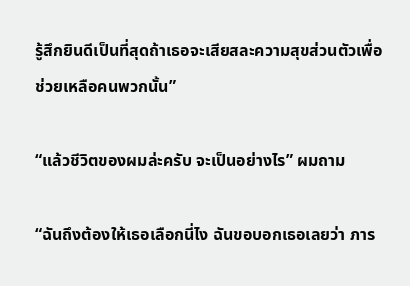รู้สึกยินดีเป็นที่สุดถ้าเธอจะเสียสละความสุขส่วนตัวเพื่อช่วยเหลือคนพวกนั้น”

“แล้วชีวิตของผมล่ะครับ จะเป็นอย่างไร” ผมถาม

“ฉันถึงต้องให้เธอเลือกนี่ไง ฉันขอบอกเธอเลยว่า ภาร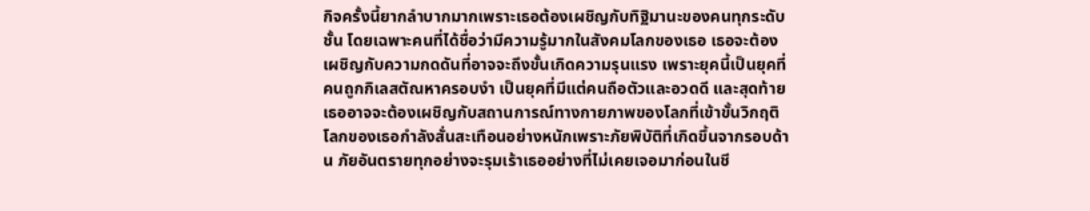กิจครั้งนี้ยากลำบากมากเพราะเธอต้องเผชิญกับทิฐิมานะของคนทุกระดับชั้น โดยเฉพาะคนที่ได้ชื่อว่ามีความรู้มากในสังคมโลกของเธอ เธอจะต้องเผชิญกับความกดดันที่อาจจะถึงขั้นเกิดความรุนแรง เพราะยุคนี้เป็นยุคที่คนถูกกิเลสตัณหาครอบงำ เป็นยุคที่มีแต่คนถือตัวและอวดดี และสุดท้ายเธออาจจะต้องเผชิญกับสถานการณ์ทางกายภาพของโลกที่เข้าขั้นวิกฤติ โลกของเธอกำลังสั่นสะเทือนอย่างหนักเพราะภัยพิบัติที่เกิดขึ้นจากรอบด้าน ภัยอันตรายทุกอย่างจะรุมเร้าเธออย่างที่ไม่เคยเจอมาก่อนในชี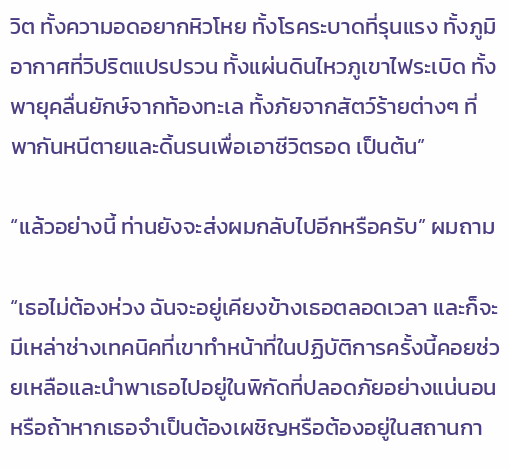วิต ทั้งความอดอยากหิวโหย ทั้งโรคระบาดที่รุนแรง ทั้งภูมิอากาศที่วิปริตแปรปรวน ทั้งแผ่นดินไหวภูเขาไฟระเบิด ทั้งพายุคลื่นยักษ์จากท้องทะเล ทั้งภัยจากสัตว์ร้ายต่างๆ ที่พากันหนีตายและดิ้นรนเพื่อเอาชีวิตรอด เป็นต้น”

“แล้วอย่างนี้ ท่านยังจะส่งผมกลับไปอีกหรือครับ” ผมถาม

“เธอไม่ต้องห่วง ฉันจะอยู่เคียงข้างเธอตลอดเวลา และก็จะมีเหล่าช่างเทคนิคที่เขาทำหน้าที่ในปฏิบัติการครั้งนี้คอยช่วยเหลือและนำพาเธอไปอยู่ในพิกัดที่ปลอดภัยอย่างแน่นอน หรือถ้าหากเธอจำเป็นต้องเผชิญหรือต้องอยู่ในสถานกา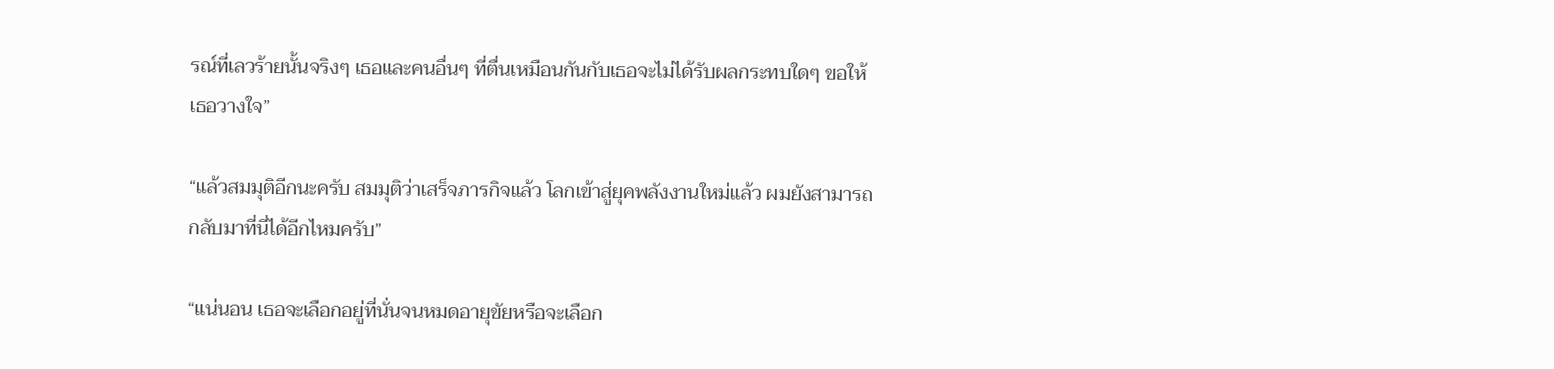รณ์ที่เลวร้ายนั้นจริงๆ เธอและคนอื่นๆ ที่ตื่นเหมือนกันกับเธอจะไม่ได้รับผลกระทบใดๆ ขอให้เธอวางใจ”

“แล้วสมมุติอีกนะครับ สมมุติว่าเสร็จภารกิจแล้ว โลกเข้าสู่ยุคพลังงานใหม่แล้ว ผมยังสามารถกลับมาที่นี่ได้อีกไหมครับ”

“แน่นอน เธอจะเลือกอยู่ที่นั่นจนหมดอายุขัยหรือจะเลือก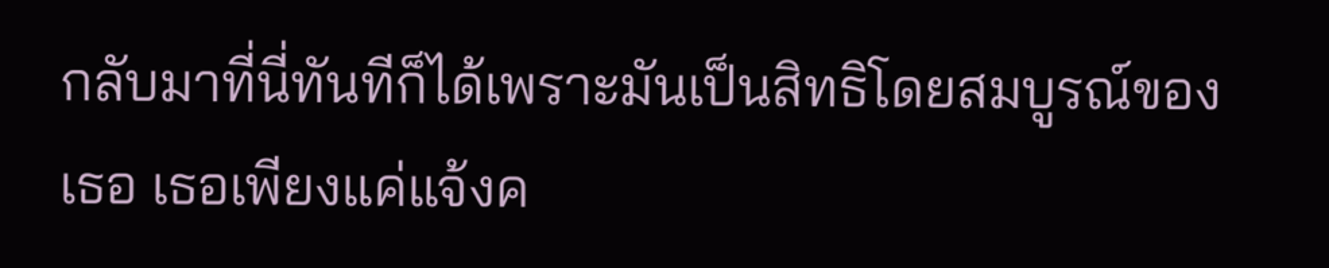กลับมาที่นี่ทันทีก็ได้เพราะมันเป็นสิทธิโดยสมบูรณ์ของเธอ เธอเพียงแค่แจ้งค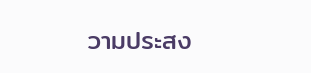วามประสง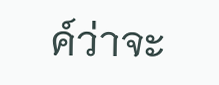ค์ว่าจะ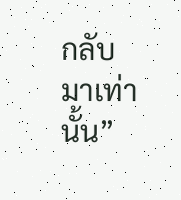กลับมาเท่านั้น”